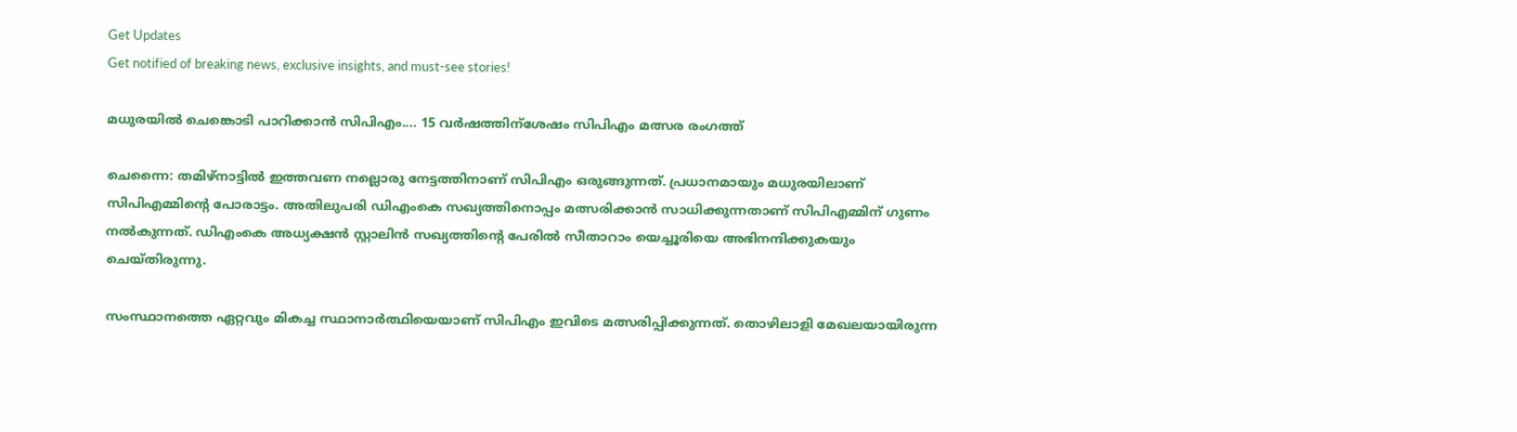Get Updates
Get notified of breaking news, exclusive insights, and must-see stories!

മധുരയില്‍ ചെങ്കൊടി പാറിക്കാന്‍ സിപിഎം.... 15 വര്‍ഷത്തിന്ശേഷം സിപിഎം മത്സര രംഗത്ത്

ചെന്നൈ: തമിഴ്‌നാട്ടില്‍ ഇത്തവണ നല്ലൊരു നേട്ടത്തിനാണ് സിപിഎം ഒരുങ്ങുന്നത്. പ്രധാനമായും മധുരയിലാണ് സിപിഎമ്മിന്റെ പോരാട്ടം. അതിലുപരി ഡിഎംകെ സഖ്യത്തിനൊപ്പം മത്സരിക്കാന്‍ സാധിക്കുന്നതാണ് സിപിഎമ്മിന് ഗുണം നല്‍കുന്നത്. ഡിഎംകെ അധ്യക്ഷന്‍ സ്റ്റാലിന്‍ സഖ്യത്തിന്റെ പേരില്‍ സീതാറാം യെച്ചൂരിയെ അഭിനന്ദിക്കുകയും ചെയ്തിരുന്നു.

സംസ്ഥാനത്തെ ഏറ്റവും മികച്ച സ്ഥാനാര്‍ത്ഥിയെയാണ് സിപിഎം ഇവിടെ മത്സരിപ്പിക്കുന്നത്. തൊഴിലാളി മേഖലയായിരുന്ന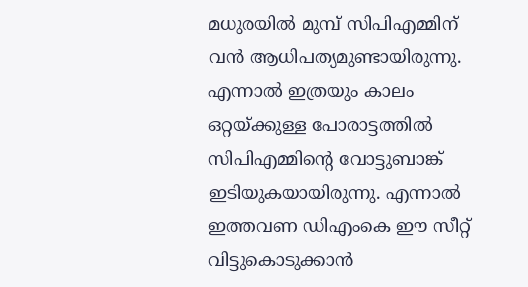മധുരയില്‍ മുമ്പ് സിപിഎമ്മിന് വന്‍ ആധിപത്യമുണ്ടായിരുന്നു. എന്നാല്‍ ഇത്രയും കാലം ഒറ്റയ്ക്കുള്ള പോരാട്ടത്തില്‍ സിപിഎമ്മിന്റെ വോട്ടുബാങ്ക് ഇടിയുകയായിരുന്നു. എന്നാല്‍ ഇത്തവണ ഡിഎംകെ ഈ സീറ്റ് വിട്ടുകൊടുക്കാന്‍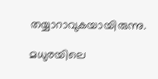തയ്യാറാവുകയായിരുന്നു.

മധുരയിലെ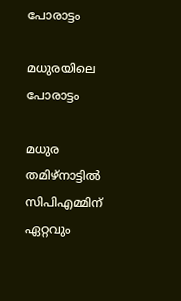പോരാട്ടം

മധുരയിലെ പോരാട്ടം

മധുര തമിഴ്‌നാട്ടില്‍ സിപിഎമ്മിന് ഏറ്റവും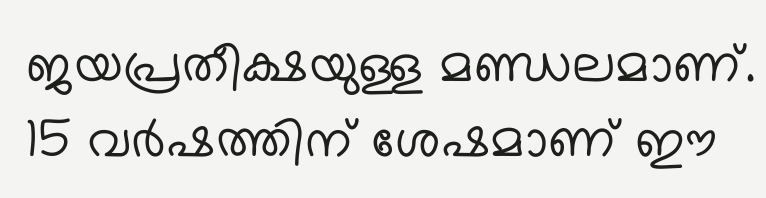ജയപ്രതീക്ഷയുള്ള മണ്ഡലമാണ്. 15 വര്‍ഷത്തിന് ശേഷമാണ് ഈ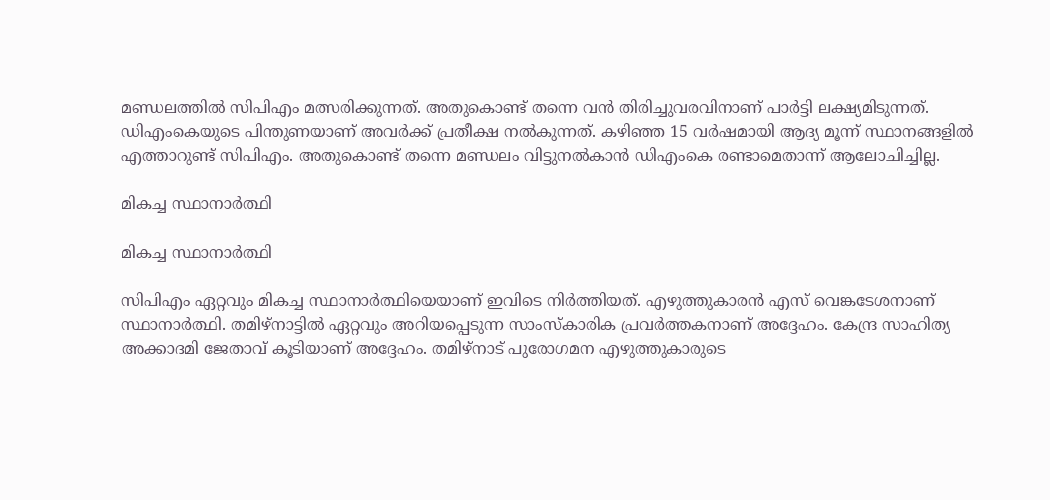മണ്ഡലത്തില്‍ സിപിഎം മത്സരിക്കുന്നത്. അതുകൊണ്ട് തന്നെ വന്‍ തിരിച്ചുവരവിനാണ് പാര്‍ട്ടി ലക്ഷ്യമിടുന്നത്. ഡിഎംകെയുടെ പിന്തുണയാണ് അവര്‍ക്ക് പ്രതീക്ഷ നല്‍കുന്നത്. കഴിഞ്ഞ 15 വര്‍ഷമായി ആദ്യ മൂന്ന് സ്ഥാനങ്ങളില്‍ എത്താറുണ്ട് സിപിഎം. അതുകൊണ്ട് തന്നെ മണ്ഡലം വിട്ടുനല്‍കാന്‍ ഡിഎംകെ രണ്ടാമെതാന്ന് ആലോചിച്ചില്ല.

മികച്ച സ്ഥാനാര്‍ത്ഥി

മികച്ച സ്ഥാനാര്‍ത്ഥി

സിപിഎം ഏറ്റവും മികച്ച സ്ഥാനാര്‍ത്ഥിയെയാണ് ഇവിടെ നിര്‍ത്തിയത്. എഴുത്തുകാരന്‍ എസ് വെങ്കടേശനാണ് സ്ഥാനാര്‍ത്ഥി. തമിഴ്‌നാട്ടില്‍ ഏറ്റവും അറിയപ്പെടുന്ന സാംസ്‌കാരിക പ്രവര്‍ത്തകനാണ് അദ്ദേഹം. കേന്ദ്ര സാഹിത്യ അക്കാദമി ജേതാവ് കൂടിയാണ് അദ്ദേഹം. തമിഴ്‌നാട് പുരോഗമന എഴുത്തുകാരുടെ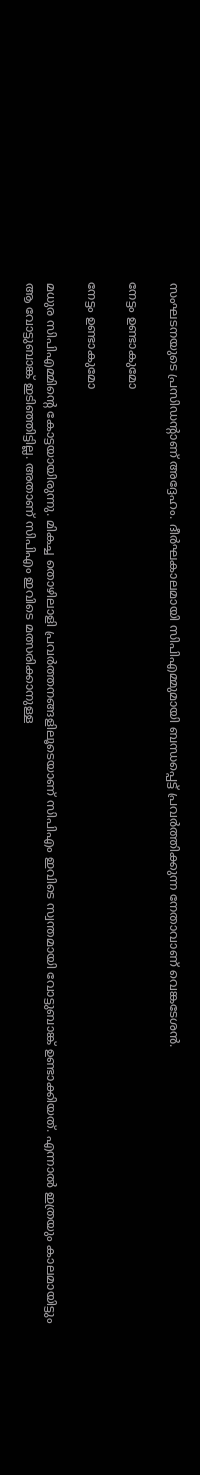സംഘടനയുടെ പ്രസിഡന്റാണ് അദ്ദേഹം. ദീര്‍ഘകാലമായി സിപിഎമ്മുമായി ബന്ധപ്പെട്ട് പ്രവര്‍ത്തിക്കുന്ന നേതാവാണ് വെങ്കടേശന്‍.

നേട്ടം ഉണ്ടാകുമോ

നേട്ടം ഉണ്ടാകുമോ

മധുര സിപിഎമ്മിന്റെ കോട്ടയായിരുന്നു. മികച്ച തൊഴിലാളി പ്രവര്‍ത്തനങ്ങളിലൂടെയാണ് സിപിഎം ഇവിടെ സ്വന്തമായി വോട്ടുബാങ്ക് ഉണ്ടാക്കിയത്. എന്നാല്‍ ഇത്രയും കാലമായിട്ടും ആ വോട്ടുബാങ്ക് ഇടിഞ്ഞിട്ടില്ല. അതാണ് സിപിഎം ഇവിടെ മത്സരിക്കാനുള്ള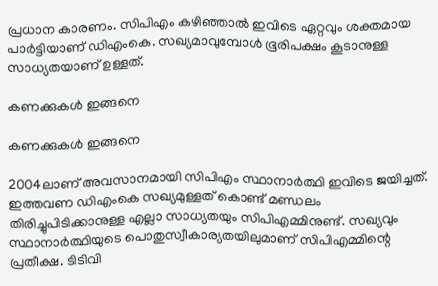പ്രധാന കാരണം. സിപിഎം കഴിഞ്ഞാല്‍ ഇവിടെ ഏറ്റവും ശക്തമായ പാര്‍ട്ടിയാണ് ഡിഎംകെ. സഖ്യമാവുമ്പോള്‍ ഭൂരിപക്ഷം കൂടാനുള്ള സാധ്യതയാണ് ഉള്ളത്.

കണക്കുകള്‍ ഇങ്ങനെ

കണക്കുകള്‍ ഇങ്ങനെ

2004ലാണ് അവസാനമായി സിപിഎം സ്ഥാനാര്‍ത്ഥി ഇവിടെ ജയിച്ചത്. ഇത്തവണ ഡിഎംകെ സഖ്യമുള്ളത് കൊണ്ട് മണ്ഡലം തിരിച്ചുപിടിക്കാനുള്ള എല്ലാ സാധ്യതയും സിപിഎമ്മിനുണ്ട്. സഖ്യവും സ്ഥാനാര്‍ത്ഥിയുടെ പൊതുസ്വീകാര്യതയിലുമാണ് സിപിഎമ്മിന്റെ പ്രതീക്ഷ. ടിടിവി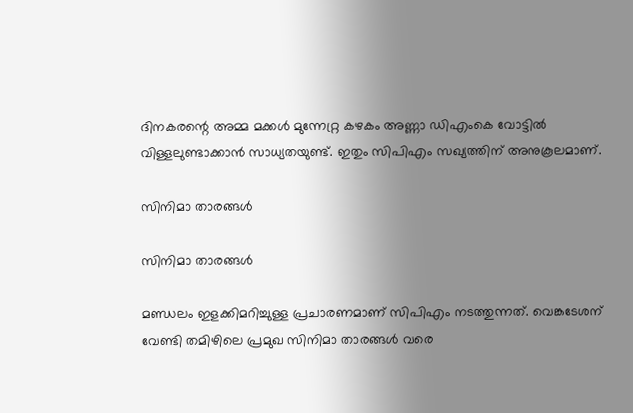ദിനകരന്റെ അമ്മ മക്കള്‍ മുന്നേറ്റ്ര കഴകം അണ്ണാ ഡിഎംകെ വോട്ടില്‍ വിള്ളലുണ്ടാക്കാന്‍ സാധ്യതയുണ്ട്. ഇതും സിപിഎം സഖ്യത്തിന് അനുകൂലമാണ്.

സിനിമാ താരങ്ങള്‍

സിനിമാ താരങ്ങള്‍

മണ്ഡലം ഇളക്കിമറിച്ചുള്ള പ്രചാരണമാണ് സിപിഎം നടത്തുന്നത്. വെങ്കടേശന് വേണ്ടി തമിഴിലെ പ്രമുഖ സിനിമാ താരങ്ങള്‍ വരെ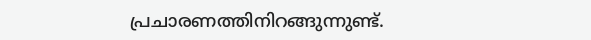പ്രചാരണത്തിനിറങ്ങുന്നുണ്ട്.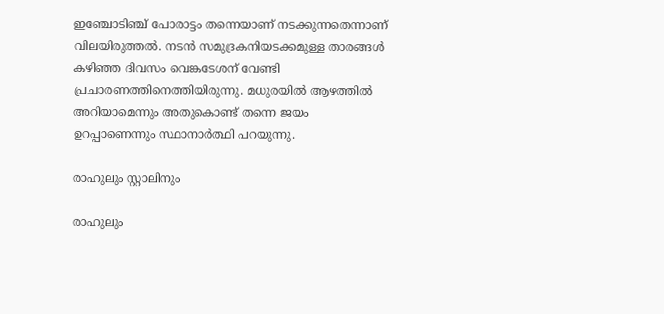ഇഞ്ചോടിഞ്ച് പോരാട്ടം തന്നെയാണ് നടക്കുന്നതെന്നാണ് വിലയിരുത്തല്‍. നടന്‍ സമുദ്രകനിയടക്കമുള്ള താരങ്ങള്‍ കഴിഞ്ഞ ദിവസം വെങ്കടേശന് വേണ്ടി പ്രചാരണത്തിനെത്തിയിരുന്നു. മധുരയില്‍ ആഴത്തില്‍ അറിയാമെന്നും അതുകൊണ്ട് തന്നെ ജയം ഉറപ്പാണെന്നും സ്ഥാനാര്‍ത്ഥി പറയുന്നു.

രാഹുലും സ്റ്റാലിനും

രാഹുലും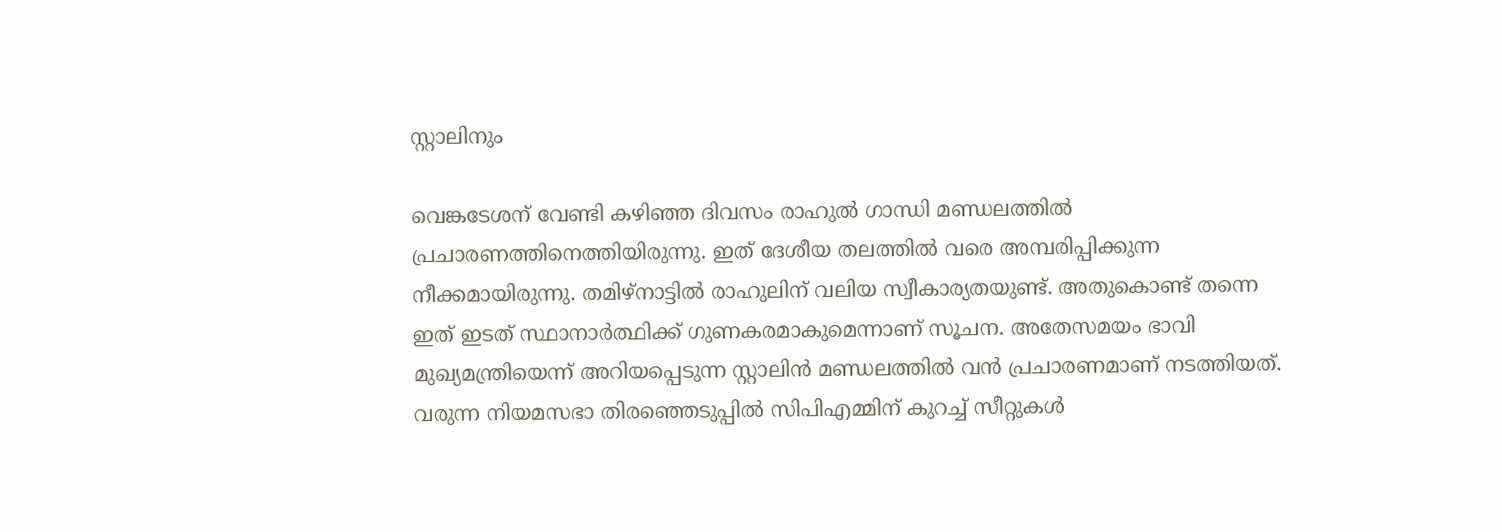സ്റ്റാലിനും

വെങ്കടേശന് വേണ്ടി കഴിഞ്ഞ ദിവസം രാഹുല്‍ ഗാന്ധി മണ്ഡലത്തില്‍ പ്രചാരണത്തിനെത്തിയിരുന്നു. ഇത് ദേശീയ തലത്തില്‍ വരെ അമ്പരിപ്പിക്കുന്ന നീക്കമായിരുന്നു. തമിഴ്‌നാട്ടില്‍ രാഹുലിന് വലിയ സ്വീകാര്യതയുണ്ട്. അതുകൊണ്ട് തന്നെ ഇത് ഇടത് സ്ഥാനാര്‍ത്ഥിക്ക് ഗുണകരമാകുമെന്നാണ് സൂചന. അതേസമയം ഭാവി മുഖ്യമന്ത്രിയെന്ന് അറിയപ്പെടുന്ന സ്റ്റാലിന്‍ മണ്ഡലത്തില്‍ വന്‍ പ്രചാരണമാണ് നടത്തിയത്. വരുന്ന നിയമസഭാ തിരഞ്ഞെടുപ്പില്‍ സിപിഎമ്മിന് കുറച്ച് സീറ്റുകള്‍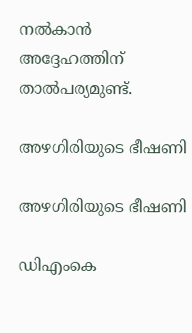നല്‍കാന്‍ അദ്ദേഹത്തിന് താല്‍പര്യമുണ്ട്.

അഴഗിരിയുടെ ഭീഷണി

അഴഗിരിയുടെ ഭീഷണി

ഡിഎംകെ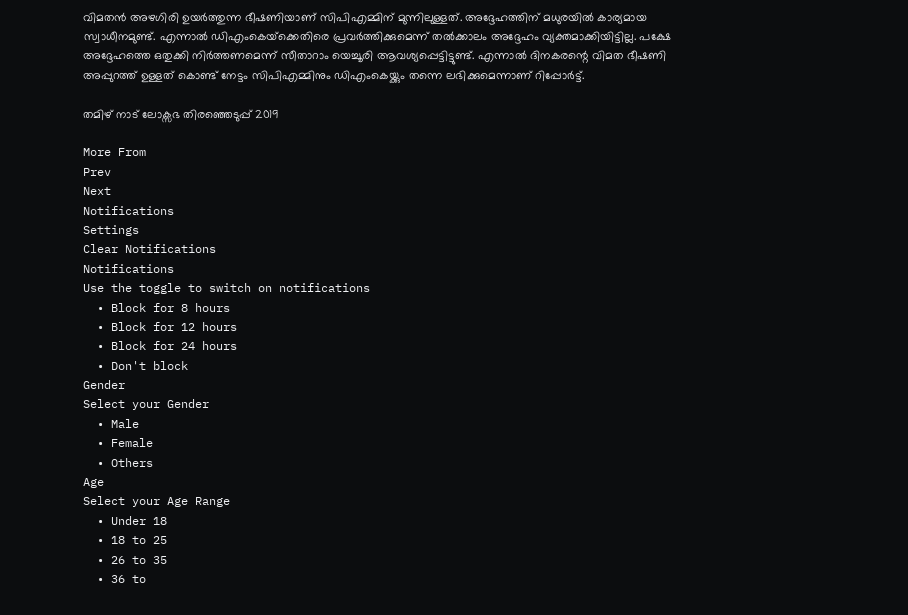വിമതന്‍ അഴഗിരി ഉയര്‍ത്തുന്ന ഭീഷണിയാണ് സിപിഎമ്മിന് മുന്നിലുള്ളത്. അദ്ദേഹത്തിന് മധുരയില്‍ കാര്യമായ സ്വാധീനമുണ്ട്. എന്നാല്‍ ഡിഎംകെയ്‌ക്കെതിരെ പ്രവര്‍ത്തിക്കുമെന്ന് തല്‍ക്കാലം അദ്ദേഹം വ്യക്തമാക്കിയിട്ടില്ല. പക്ഷേ അദ്ദേഹത്തെ ഒതുക്കി നിര്‍ത്തണമെന്ന് സീതാറാം യെച്ചൂരി ആവശ്യപ്പെട്ടിട്ടുണ്ട്. എന്നാല്‍ ദിനകരന്റെ വിമത ഭീഷണി അപ്പുറത്ത് ഉള്ളത് കൊണ്ട് നേട്ടം സിപിഎമ്മിനും ഡിഎംകെയ്ക്കും തന്നെ ലഭിക്കുമെന്നാണ് റിപ്പോര്‍ട്ട്.

തമിഴ് നാട് ലോക്സഭ തിരഞ്ഞെടുപ്പ് 2019

More From
Prev
Next
Notifications
Settings
Clear Notifications
Notifications
Use the toggle to switch on notifications
  • Block for 8 hours
  • Block for 12 hours
  • Block for 24 hours
  • Don't block
Gender
Select your Gender
  • Male
  • Female
  • Others
Age
Select your Age Range
  • Under 18
  • 18 to 25
  • 26 to 35
  • 36 to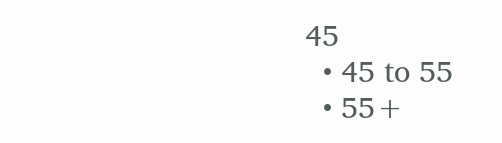45
  • 45 to 55
  • 55+